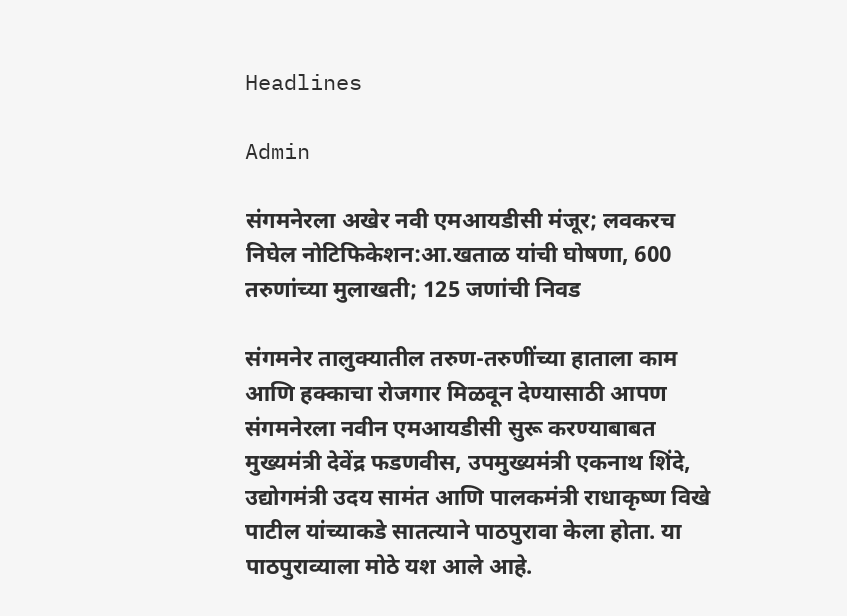Headlines

Admin

संगमनेरला अखेर नवी एमआयडीसी मंजूर; लवकरच निघेल नोटिफिकेशन:आ.खताळ यांची घोषणा, 600 तरुणांच्या मुलाखती; 125 जणांची निवड

संगमनेर तालुक्यातील तरुण-तरुणींच्या हाताला काम आणि हक्काचा रोजगार मिळवून देण्यासाठी आपण संगमनेरला नवीन एमआयडीसी सुरू करण्याबाबत मुख्यमंत्री देवेंद्र फडणवीस, उपमुख्यमंत्री एकनाथ शिंदे, उद्योगमंत्री उदय सामंत आणि पालकमंत्री राधाकृष्ण विखे पाटील यांच्याकडे सातत्याने पाठपुरावा केला होता. या पाठपुराव्याला मोठे यश आले आहे.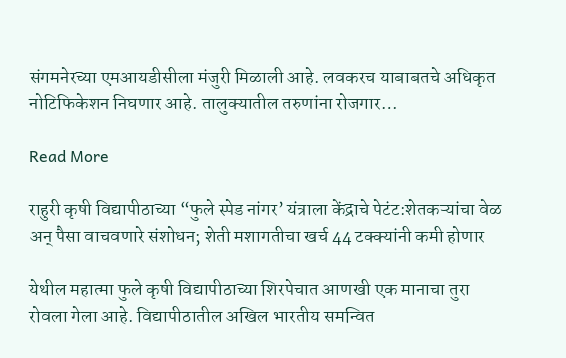संगमनेरच्या एमआयडीसीला मंजुरी मिळाली आहे. लवकरच याबाबतचे अधिकृत नोटिफिकेशन निघणार आहे. तालुक्यातील तरुणांना रोजगार…

Read More

राहुरी कृषी विद्यापीठाच्या “फुले स्पेड नांगर’ यंत्राला केंद्राचे पेटंट:शेतकऱ्यांचा वेळ अन् पैसा वाचवणारे संशोधन; शेती मशागतीचा खर्च 44 टक्क्यांनी कमी होणार

येथील महात्मा फुले कृषी विद्यापीठाच्या शिरपेचात आणखी एक मानाचा तुरा रोवला गेला आहे. विद्यापीठातील अखिल भारतीय समन्वित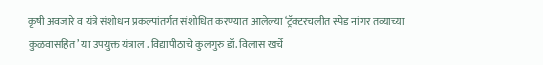कृषी अवजारे व यंत्रे संशोधन प्रकल्पांतर्गत संशोधित करण्यात आलेल्या ‘ट्रॅक्टरचलीत स्पेड नांगर तव्याच्या कुळवासहित’ या उपयुक्त यंत्राल . विद्यापीठाचे कुलगुरु डॉ. विलास खर्चे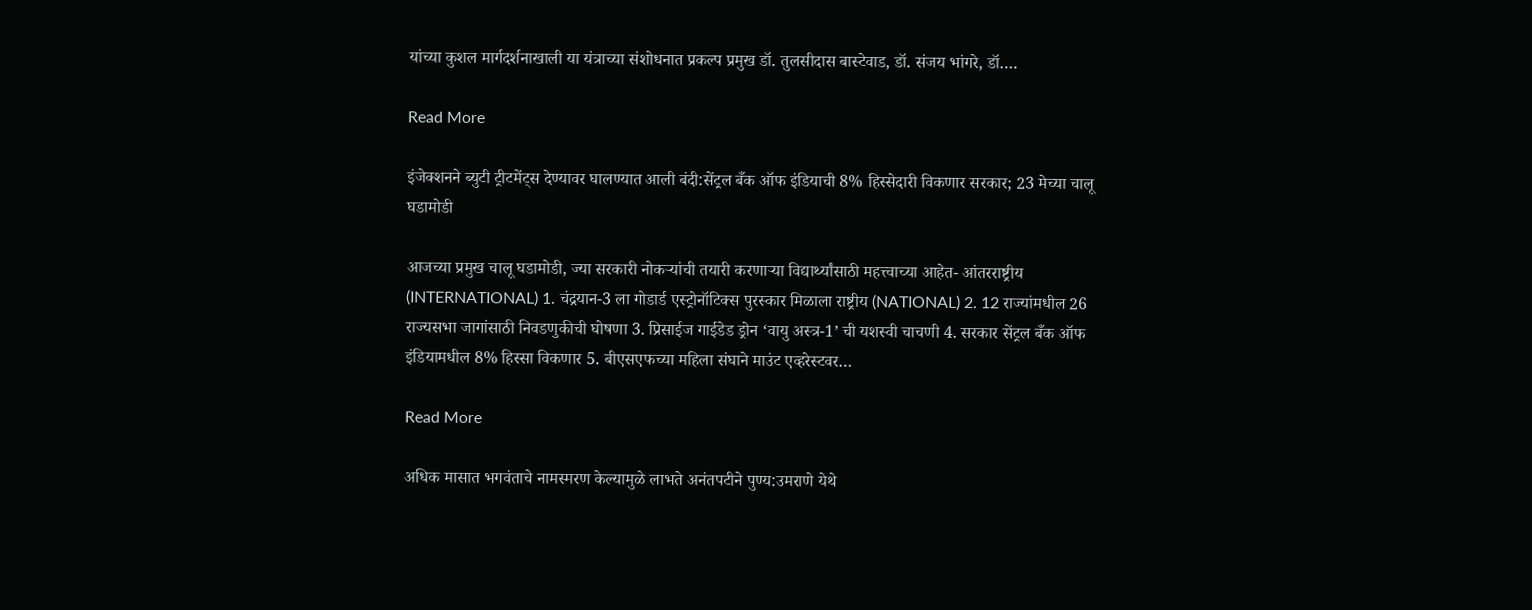यांच्या कुशल मार्गदर्शनाखाली या यंत्राच्या संशोधनात प्रकल्प प्रमुख डॉ. तुलसीदास बास्टेवाड, डॉ. संजय भांगरे, डॉ….

Read More

इंजेक्शनने ब्युटी ट्रीटमेंट्स देण्यावर घालण्यात आली बंदी:सेंट्रल बँक ऑफ इंडियाची 8% हिस्सेदारी विकणार सरकार; 23 मेच्या चालू घडामोडी

आजच्या प्रमुख चालू घडामोडी, ज्या सरकारी नोकऱ्यांची तयारी करणाऱ्या विद्यार्थ्यांसाठी महत्त्वाच्या आहेत- आंतरराष्ट्रीय (INTERNATIONAL) 1. चंद्रयान-3 ला गोडार्ड एस्ट्रोनॉटिक्स पुरस्कार मिळाला राष्ट्रीय (NATIONAL) 2. 12 राज्यांमधील 26 राज्यसभा जागांसाठी निवडणुकीची घोषणा 3. प्रिसाईज गाईडेड ड्रोन ‘वायु अस्त्र-1’ ची यशस्वी चाचणी 4. सरकार सेंट्रल बँक ऑफ इंडियामधील 8% हिस्सा विकणार 5. बीएसएफच्या महिला संघाने माउंट एव्हरेस्टवर…

Read More

अधिक मासात भगवंताचे नामस्मरण केल्यामुळे लाभते अनंतपटीने पुण्य:उमराणे येथे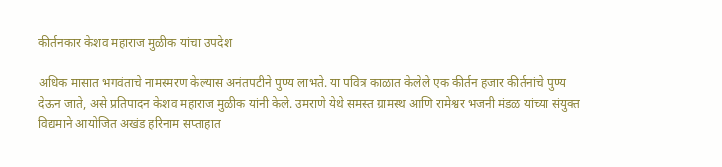कीर्तनकार केशव महाराज मुळीक यांचा उपदेश

अधिक मासात भगवंताचे नामस्मरण केल्यास अनंतपटीने पुण्य लाभते. या पवित्र काळात केलेले एक कीर्तन हजार कीर्तनांचे पुण्य देऊन जाते, असे प्रतिपादन केशव महाराज मुळीक यांनी केले. उमराणे येथे समस्त ग्रामस्थ आणि रामेश्वर भजनी मंडळ यांच्या संयुक्त विद्यमाने आयोजित अखंड हरिनाम सप्ताहात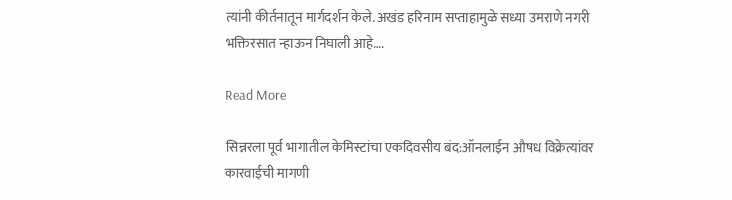त्यांनी कीर्तनातून मार्गदर्शन केले. अखंड हरिनाम सप्ताहामुळे सध्या उमराणे नगरी भक्तिरसात न्हाऊन निघाली आहे….

Read More

सिन्नरला पूर्व भागातील केमिस्टांचा एकदिवसीय बंद:ऑनलाईन औषध विक्रेत्यांवर कारवाईची मागणी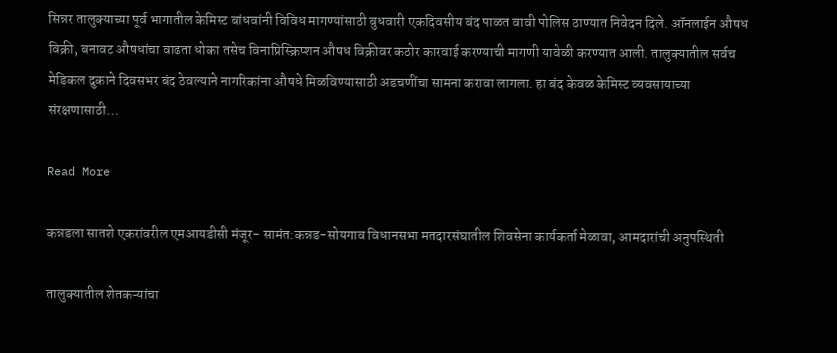सिन्नर तालुक्याच्या पूर्व भागातील केमिस्ट बांधवांनी विविध मागण्यांसाठी बुधवारी एकदिवसीय बंद पाळत वावी पोलिस ठाण्यात निवेदन दिले. ऑनलाईन औषध विक्री, बनावट औषधांचा वाढता धोका तसेच विनाप्रिस्क्रिप्शन औषध विक्रीवर कठोर कारवाई करण्याची मागणी यावेळी करण्यात आली. तालुक्यातील सर्वच मेडिकल दुकाने दिवसभर बंद ठेवल्याने नागरिकांना औषधे मिळविण्यासाठी अडचणींचा सामना करावा लागला. हा बंद केवळ केमिस्ट व्यवसायाच्या संरक्षणासाठी…

Read More

कन्नडला सातशे एकरांवरील एमआयडीसी मंजूर- सामंत:कन्नड-सोयगाव विधानसभा मतदारसंघातील शिवसेना कार्यकर्ता मेळावा, आमदारांची अनुपस्थिती

तालुक्यातील शेतकऱ्यांचा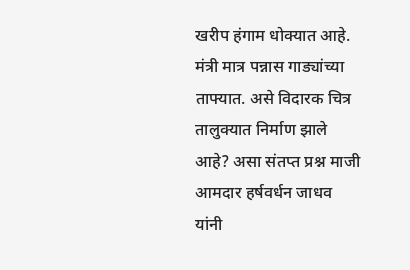खरीप हंगाम धोक्यात आहे. मंत्री मात्र पन्नास गाड्यांच्या ताफ्यात. असे विदारक चित्र तालुक्यात निर्माण झाले आहे? असा संतप्त प्रश्न माजी आमदार हर्षवर्धन जाधव यांनी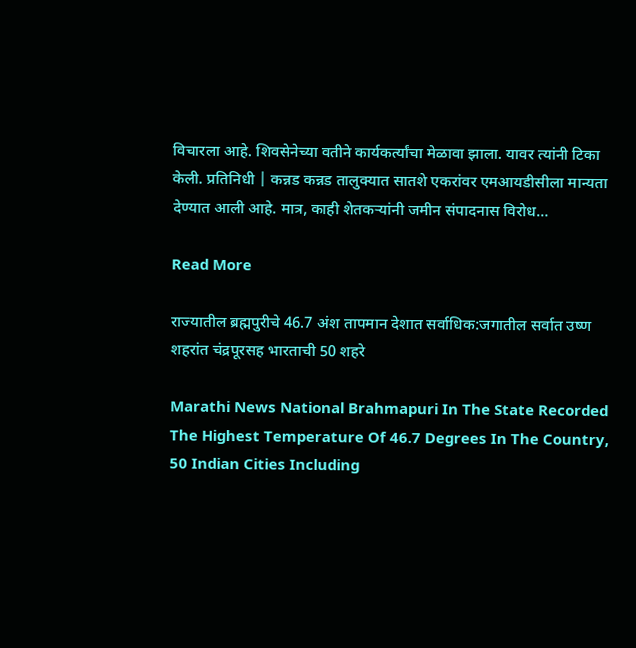विचारला आहे. शिवसेनेच्या वतीने कार्यकर्त्यांचा मेळावा झाला. यावर त्यांनी टिका केली. प्रतिनिधी | कन्नड कन्नड तालुक्यात सातशे एकरांवर एमआयडीसीला मान्यता देण्यात आली आहे. मात्र, काही शेतकऱ्यांनी जमीन संपादनास विरोध…

Read More

राज्यातील ब्रह्मपुरीचे 46.7 अंश तापमान देशात सर्वाधिक:जगातील सर्वात उष्ण शहरांत चंद्रपूरसह भारताची 50 शहरे

Marathi News National Brahmapuri In The State Recorded The Highest Temperature Of 46.7 Degrees In The Country, 50 Indian Cities Including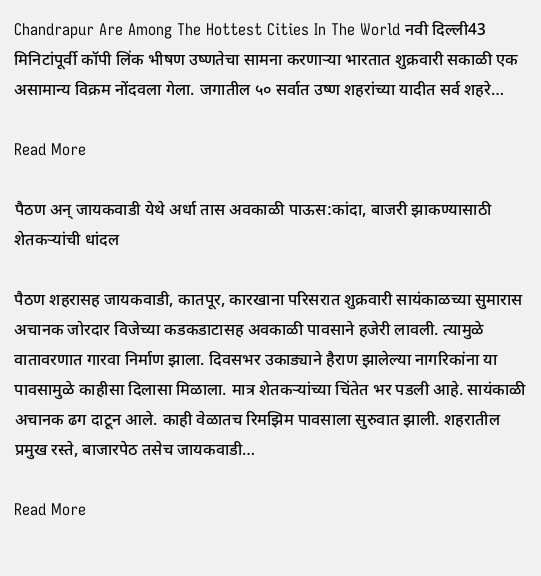Chandrapur Are Among The Hottest Cities In The World नवी दिल्ली43 मिनिटांपूर्वी कॉपी लिंक भीषण उष्णतेचा सामना करणाऱ्या भारतात शुक्रवारी सकाळी एक असामान्य विक्रम नोंदवला गेला. जगातील ५० सर्वात उष्ण शहरांच्या यादीत सर्व शहरे…

Read More

पैठण अन् जायकवाडी येथे अर्धा तास अवकाळी पाऊस:कांदा, बाजरी झाकण्यासाठी शेतकऱ्यांची धांदल

पैठण शहरासह जायकवाडी, कातपूर, कारखाना परिसरात शुक्रवारी सायंकाळच्या सुमारास अचानक जोरदार विजेच्या कडकडाटासह अवकाळी पावसाने हजेरी लावली. त्यामुळे वातावरणात गारवा निर्माण झाला. दिवसभर उकाड्याने हैराण झालेल्या नागरिकांना या पावसामुळे काहीसा दिलासा मिळाला. मात्र शेतकऱ्यांच्या चिंतेत भर पडली आहे. सायंकाळी अचानक ढग दाटून आले. काही वेळातच रिमझिम पावसाला सुरुवात झाली. शहरातील प्रमुख रस्ते, बाजारपेठ तसेच जायकवाडी…

Read More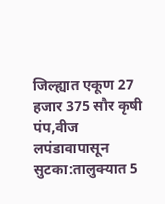जिल्ह्यात एकूण 27 हजार 375 सौर कृषी पंप,वीज लपंडावापासून सुटका:तालुक्यात 5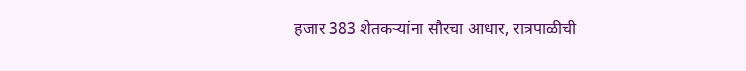हजार 383 शेतकऱ्यांना सौरचा आधार, रात्रपाळीची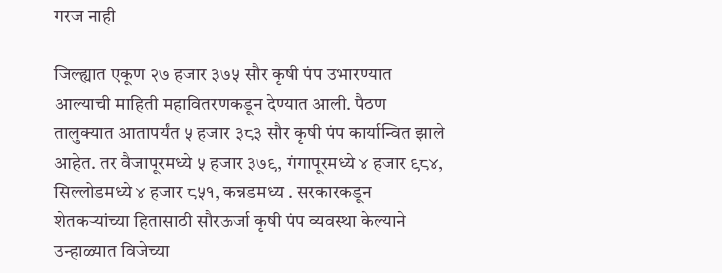गरज नाही

जिल्ह्यात एकूण २७ हजार ३७५ सौर कृषी पंप उभारण्यात आल्याची माहिती महावितरणकडून देण्यात आली. पैठण तालुक्यात आतापर्यंत ५ हजार ३८३ सौर कृषी पंप कार्यान्वित झाले आहेत. तर वैजापूरमध्ये ५ हजार ३७९, गंगापूरमध्ये ४ हजार ९८४, सिल्लोडमध्ये ४ हजार ८५१, कन्नडमध्य . सरकारकडून शेतकऱ्यांच्या हितासाठी सौरऊर्जा कृषी पंप व्यवस्था केल्याने उन्हाळ्यात विजेच्या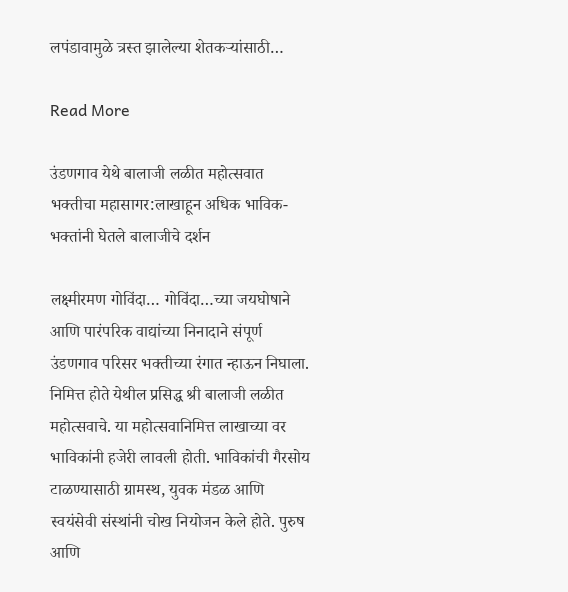लपंडावामुळे त्रस्त झालेल्या शेतकऱ्यांसाठी…

Read More

उंडणगाव येथे बालाजी लळीत महोत्सवात भक्तीचा महासागर:लाखाहून अधिक भाविक-भक्तांनी घेतले बालाजीचे दर्शन

लक्ष्मीरमण गोविंदा… गोविंदा…च्या जयघोषाने आणि पारंपरिक वाद्यांच्या निनादाने संपूर्ण उंडणगाव परिसर भक्तीच्या रंगात न्हाऊन निघाला. निमित्त होते येथील प्रसिद्ध श्री बालाजी लळीत महोत्सवाचे. या महोत्सवानिमित्त लाखाच्या वर भाविकांनी हजेरी लावली होती. भाविकांची गैरसोय टाळण्यासाठी ग्रामस्थ, युवक मंडळ आणि स्वयंसेवी संस्थांनी चोख नियोजन केले होते. पुरुष आणि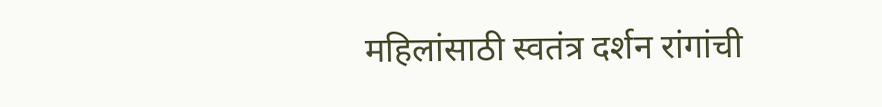महिलांसाठी स्वतंत्र दर्शन रांगांची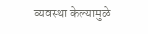व्यवस्था केल्यामुळे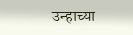उन्हाच्या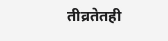तीव्रतेतही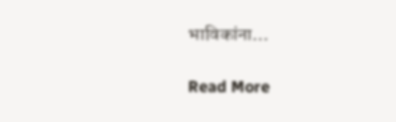भाविकांना…

Read More